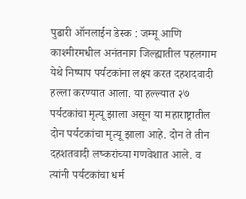पुढारी ऑनलाईन डेस्क : जम्मू आणि काश्मीरमधील अनंतनाग जिल्ह्यातील पहलगाम येथे निष्पाप पर्यटकांना लक्ष्य करत दहशदवादी हल्ला करण्यात आला. या हल्ल्यात २७ पर्यटकांचा मृत्यू झाला असून या महाराष्ट्रातील दोन पर्यटकांचा मृत्यू झाला आहे. दोन ते तीन दहशतवादी लष्करांच्या गणवेशात आले. व त्यांनी पर्यटकांचा धर्म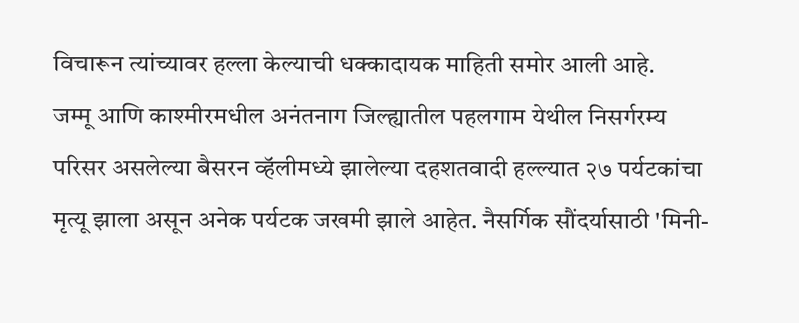विचारून त्यांच्यावर हल्ला केल्याची धक्कादायक माहिती समोर आली आहे.
जम्मू आणि काश्मीरमधील अनंतनाग जिल्ह्यातील पहलगाम येथील निसर्गरम्य परिसर असलेल्या बैसरन व्हॅलीमध्ये झालेल्या दहशतवादी हल्ल्यात २७ पर्यटकांचा मृत्यू झाला असून अनेक पर्यटक जखमी झाले आहेत. नैसर्गिक सौंदर्यासाठी 'मिनी-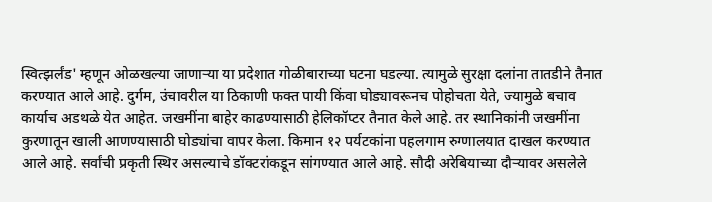स्वित्झर्लंड' म्हणून ओळखल्या जाणाऱ्या या प्रदेशात गोळीबाराच्या घटना घडल्या. त्यामुळे सुरक्षा दलांना तातडीने तैनात करण्यात आले आहे. दुर्गम, उंचावरील या ठिकाणी फक्त पायी किंवा घोड्यावरूनच पोहोचता येते, ज्यामुळे बचाव कार्याच अडथळे येत आहेत. जखमींना बाहेर काढण्यासाठी हेलिकॉप्टर तैनात केले आहे. तर स्थानिकांनी जखमींना कुरणातून खाली आणण्यासाठी घोड्यांचा वापर केला. किमान १२ पर्यटकांना पहलगाम रुग्णालयात दाखल करण्यात आले आहे. सर्वांची प्रकृती स्थिर असल्याचे डॉक्टरांकडून सांगण्यात आले आहे. सौदी अरेबियाच्या दौऱ्यावर असलेले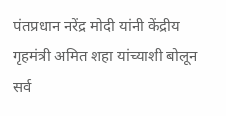पंतप्रधान नरेंद्र मोदी यांनी केंद्रीय गृहमंत्री अमित शहा यांच्याशी बोलून सर्व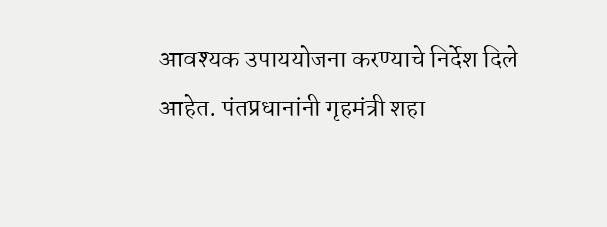आवश्यक उपाययोजना करण्याचे निर्देश दिले आहेत. पंतप्रधानांनी गृहमंत्री शहा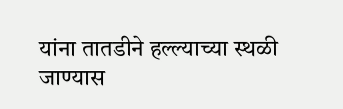यांना तातडीने हल्ल्याच्या स्थळी जाण्यास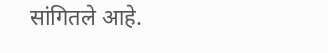सांगितले आहे.